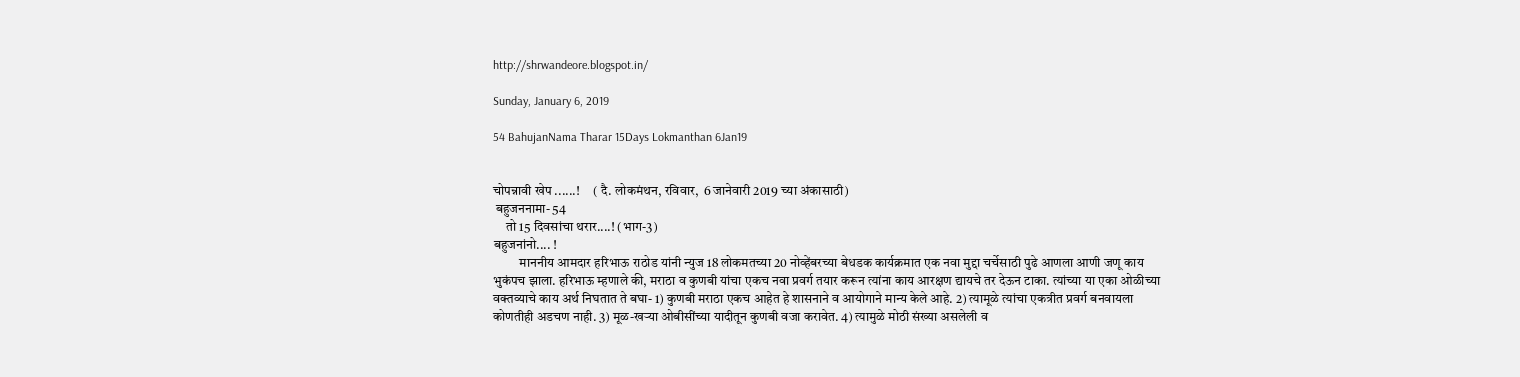http://shrwandeore.blogspot.in/

Sunday, January 6, 2019

54 BahujanNama Tharar 15Days Lokmanthan 6Jan19


चोपन्नावी खेप ......!     ( दै. लोकमंथन, रविवार,  6 जानेवारी 2019 च्या अंकासाठी)
 बहुजननामा- 54
     तो 15 दिवसांचा थरार....! (भाग-3)
बहुजनांनो.... !
          माननीय आमदार हरिभाऊ राठोड यांनी न्युज 18 लोकमतच्या 20 नोव्हेंबरच्या बेधडक कार्यक्रमात एक नवा मुद्दा चर्चेसाठी पुढे आणला आणी जणू काय भुकंपच झाला. हरिभाऊ म्हणाले की, मराठा व कुणबी यांचा एकच नवा प्रवर्ग तयार करून त्यांना काय आरक्षण द्यायचे तर देऊन टाका. त्यांच्या या एका ओळीच्या वक्तव्याचे काय अर्थ निघतात ते बघा- 1) कुणबी मराठा एकच आहेत हे शासनाने व आयोगाने मान्य केले आहे. 2) त्यामूळे त्यांचा एकत्रीत प्रवर्ग बनवायला कोणतीही अडचण नाही. 3) मूळ-खर्‍या ओबीसींच्या यादीतून कुणबी वजा करावेत. 4) त्यामुळे मोठी संख्या असलेली व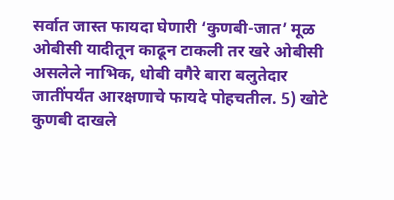सर्वात जास्त फायदा घेणारी ‘कुणबी-जात’ मूळ ओबीसी यादीतून काढून टाकली तर खरे ओबीसी असलेले नाभिक, धोबी वगैरे बारा बलुतेदार जातींपर्यंत आरक्षणाचे फायदे पोहचतील. 5) खोटे कुणबी दाखले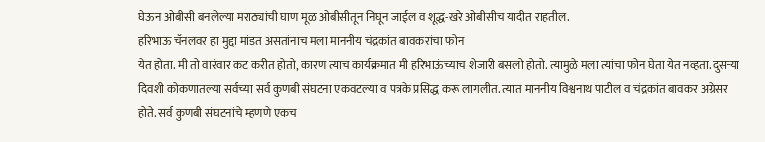घेऊन ओबीसी बनलेल्या मराठ्यांची घाण मूळ ओबीसीतून निघून जाईल व शूद्ध-खरे ओबीसीच यादीत राहतील.
हरिभाऊ चॅनलवर हा मुद्दा मांडत असतांनाच मला माननीय चंद्रकांत बावकरांचा फोन
येत होता. मी तो वारंवार कट करीत होतो, कारण त्याच कार्यक्रमात मी हरिभाऊंच्याच शेजारी बसलो होतो. त्यामुळे मला त्यांचा फोन घेता येत नव्हता. दुसर्‍या दिवशी कोकणातल्या सर्वच्या सर्व कुणबी संघटना एकवटल्या व पत्रके प्रसिद्ध करू लागलीत. त्यात माननीय विश्वनाथ पाटील व चंद्रकांत बावकर अग्रेसर होते. सर्व कुणबी संघटनांचे म्हणणे एकच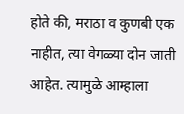होते की, मराठा व कुणबी एक नाहीत, त्या वेगळ्या दोन जाती आहेत. त्यामुळे आम्हाला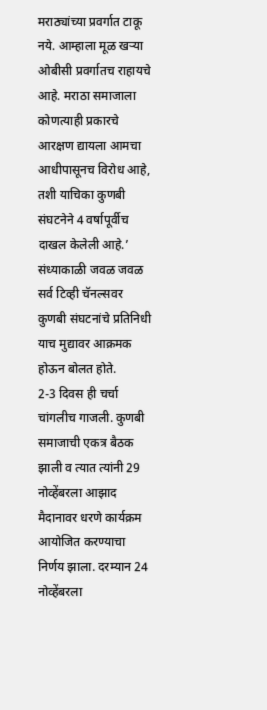मराठ्यांच्या प्रवर्गात टाकू नये. आम्हाला मूळ खर्‍या ओबीसी प्रवर्गातच राहायचे आहे. मराठा समाजाला कोणत्याही प्रकारचे आरक्षण द्यायला आमचा आधीपासूनच विरोध आहे, तशी याचिका कुणबी संघटनेने 4 वर्षापूर्वीच दाखल केलेली आहे.’ संध्याकाळी जवळ जवळ सर्व टिव्ही चॅनल्सवर कुणबी संघटनांचे प्रतिनिधी याच मुद्यावर आक्रमक होऊन बोलत होते.
2-3 दिवस ही चर्चा चांगलीच गाजली. कुणबी समाजाची एकत्र बैठक झाली व त्यात त्यांनी 29 नोव्हेंबरला आझाद मैदानावर धरणे कार्यक्रम आयोजित करण्याचा निर्णय झाला. दरम्यान 24 नोव्हेंबरला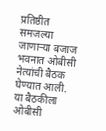प्रतिष्ठीत समजल्या जाणार्‍या बजाज भवनात ओबीसी नेत्यांची बैठक घेण्यात आली. या बैठकीला ओबीसी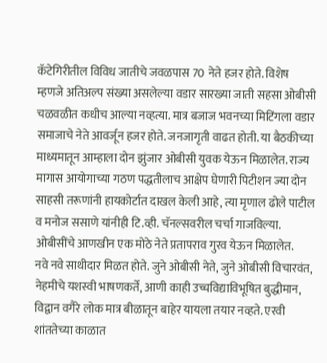कॅटेगिरीतील विविध जातीचे जवळपास 70 नेते हजर होते. विशेष म्हणजे अतिअल्प संख्या असलेल्या वडार सारख्या जाती सहसा ओबीसी चळवळीत कधीच आल्या नव्हत्या. मात्र बजाज भवनच्या मिटिंगला वडार समाजाचे नेते आवर्जून हजर होते. जनजागृती वाढत होती. या बैठकीच्या माध्यमातून आम्हाला दोन झुंजार ओबीसी युवक येऊन मिळालेत. राज्य मागास आयोगाच्या गठण पद्धतीलाच आक्षेप घेणारी पिटीशन ज्या दोन साहसी तरूणांनी हायकोर्टात दाखल केली आहे, त्या मृणाल ढोले पाटील व मनोज ससाणे यांनीही टि.व्ही. चॅनल्सवरील चर्चा गाजविल्या. ओबीसींचे आणखीन एक मोठे नेते प्रतापराव गुरव येऊन मिळालेत.
नवे नवे साथीदार मिळत होते. जुने ओबीसी नेते, जुने ओबीसी विचारवंत, नेहमीचे यशस्वी भाषणकर्ते, आणी काही उच्चविद्याविभूषित बुद्धीमान, विद्वान वगैरे लोक मात्र बीळातून बाहेर यायला तयार नव्हते. एरवी शांततेच्या काळात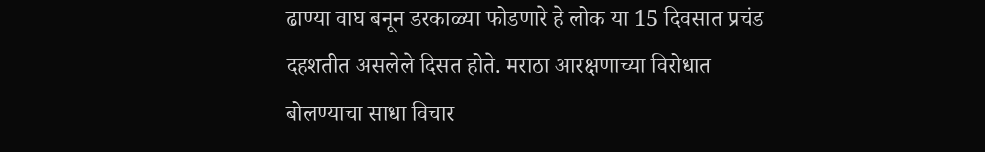ढाण्या वाघ बनून डरकाळ्या फोडणारे हे लोक या 15 दिवसात प्रचंड दहशतीत असलेले दिसत होते. मराठा आरक्षणाच्या विरोधात बोलण्याचा साधा विचार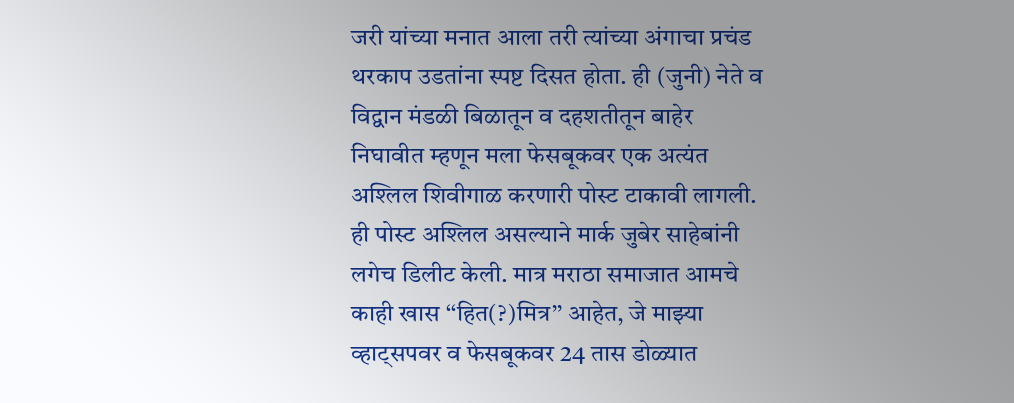जरी यांच्या मनात आला तरी त्यांच्या अंगाचा प्रचंड थरकाप उडतांना स्पष्ट दिसत होता. ही (जुनी) नेते व विद्वान मंडळी बिळातून व दहशतीतून बाहेर निघावीत म्हणून मला फेसबूकवर एक अत्यंत अश्लिल शिवीगाळ करणारी पोस्ट टाकावी लागली. ही पोस्ट अश्लिल असल्याने मार्क जुबेर साहेबांनी लगेच डिलीट केली. मात्र मराठा समाजात आमचे काही खास ‘‘हित(?)मित्र’’ आहेत, जे माझ्या व्हाट्सपवर व फेसबूकवर 24 तास डोळ्यात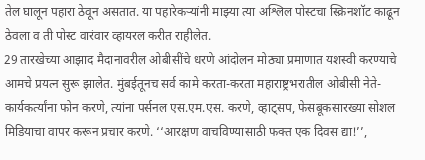तेल घालून पहारा ठेवून असतात. या पहारेकर्‍यांनी माझ्या त्या अश्लिल पोस्टचा स्क्रिनशॉट काढून ठेवला व ती पोस्ट वारंवार व्हायरल करीत राहीलेत.
29 तारखेच्या आझाद मैदानावरील ओबीसींचे धरणे आंदोलन मोठ्या प्रमाणात यशस्वी करण्याचे आमचे प्रयत्न सुरू झालेत. मुंबईतूनच सर्व कामे करता-करता महाराष्ट्रभरातील ओबीसी नेते-कार्यकर्त्यांना फोन करणे, त्यांना पर्सनल एस.एम.एस. करणे, व्हाट्सप, फेसबूकसारख्या सोशल मिडियाचा वापर करून प्रचार करणे. ‘‘आरक्षण वाचविण्यासाठी फक्त एक दिवस द्या!’’,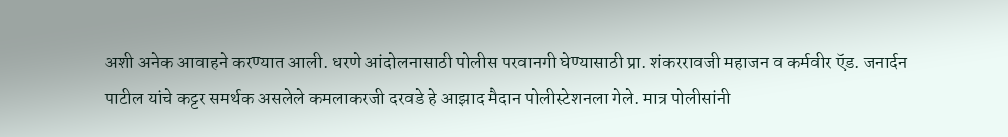अशी अनेक आवाहने करण्यात आली. धरणे आंदोलनासाठी पोलीस परवानगी घेण्यासाठी प्रा. शंकररावजी महाजन व कर्मवीर ऍड. जनार्दन पाटील यांचे कट्टर समर्थक असलेले कमलाकरजी दरवडे हे आझाद मैदान पोलीस्टेशनला गेले. मात्र पोलीसांनी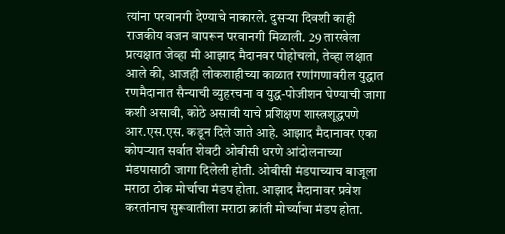त्यांना परवानगी देण्याचे नाकारले. दुसर्‍या दिवशी काही राजकीय वजन वापरून परवानगी मिळाली. 29 तारखेला प्रत्यक्षात जेव्हा मी आझाद मैदानवर पोहोचलो, तेव्हा लक्षात आले की, आजही लोकशाहीच्या काळात रणांगणावरील युद्धात रणमैदानात सैन्याची व्युहरचना व युद्ध-पोजीशन घेण्याची जागा कशी असावी, कोठे असावी याचे प्रशिक्षण शास्त्रशूद्धपणे आर.एस.एस. कडून दिले जाते आहे. आझाद मैदानावर एका कोपर्‍यात सर्वात शेवटी ओबीसी धरणे आंदोलनाच्या मंडपासाठी जागा दिलेली होती. ओबीसी मंडपाच्याच बाजूला मराठा ठोक मोर्चाचा मंडप होता. आझाद मैदानावर प्रवेश करतांनाच सुरूवातीला मराठा क्रांती मोर्च्याचा मंडप होता.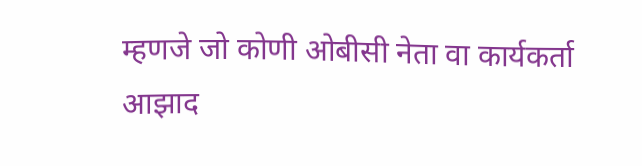म्हणजे जो कोणी ओबीसी नेता वा कार्यकर्ता आझाद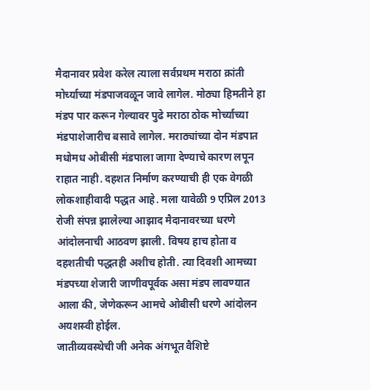मैदानावर प्रवेश करेल त्याला सर्वप्रथम मराठा क्रांती मोर्च्याच्या मंडपाजवळून जावे लागेल. मोठ्या हिमतीने हा मंडप पार करून गेल्यावर पुढे मराठा ठोक मोर्च्याच्या मंडपाशेजारीच बसावे लागेल. मराठ्यांच्या दोन मंडपात मधोमध ओबीसी मंडपाला जागा देण्याचे कारण लपून राहात नाही. दहशत निर्माण करण्याची ही एक वेगळी लोकशाहीवादी पद्धत आहे. मला यावेळी 9 एप्रिल 2013 रोजी संपन्न झालेल्या आझाद मैदानावरच्या धरणे आंदोलनाची आठवण झाली. विषय हाच होता व दहशतीची पद्धतही अशीच होती. त्या दिवशी आमच्या मंडपच्या शेजारी जाणीवपूर्वक असा मंडप लावण्यात आला की, जेणेकरून आमचे ओबीसी धरणे आंदोलन अयशस्वी होईल.
जातीव्यवस्थेची जी अनेक अंगभूत वैशिष्टे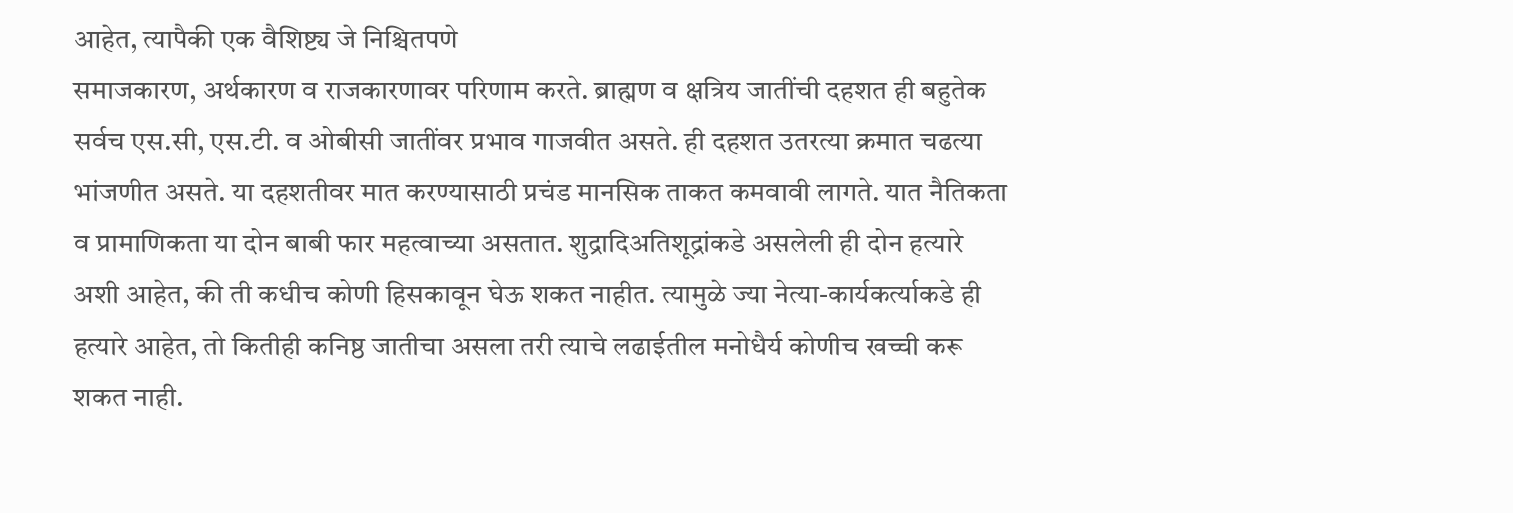आहेत, त्यापैकी एक वैशिष्ट्य जे निश्चितपणे
समाजकारण, अर्थकारण व राजकारणावर परिणाम करते. ब्राह्मण व क्षत्रिय जातींची दहशत ही बहुतेक सर्वच एस.सी, एस.टी. व ओबीसी जातींवर प्रभाव गाजवीत असते. ही दहशत उतरत्या क्रमात चढत्या भांजणीत असते. या दहशतीवर मात करण्यासाठी प्रचंड मानसिक ताकत कमवावी लागते. यात नैतिकता व प्रामाणिकता या दोन बाबी फार महत्वाच्या असतात. शुद्रादिअतिशूद्रांकडे असलेली ही दोन हत्यारे अशी आहेत, की ती कधीच कोणी हिसकावून घेऊ शकत नाहीत. त्यामुळे ज्या नेत्या-कार्यकर्त्याकडे ही हत्यारे आहेत, तो कितीही कनिष्ठ जातीचा असला तरी त्याचे लढाईतील मनोधैर्य कोणीच खच्ची करू शकत नाही.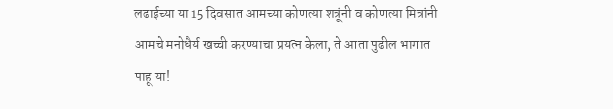लढाईच्या या 15 दिवसात आमच्या कोणत्या शत्रूंनी व कोणत्या मित्रांनी  आमचे मनोधैर्य खच्ची करण्याचा प्रयत्न केला, ते आता पुढील भागात पाहू या!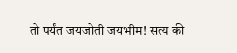तो पर्यंत जयजोती जयभीम! सत्य की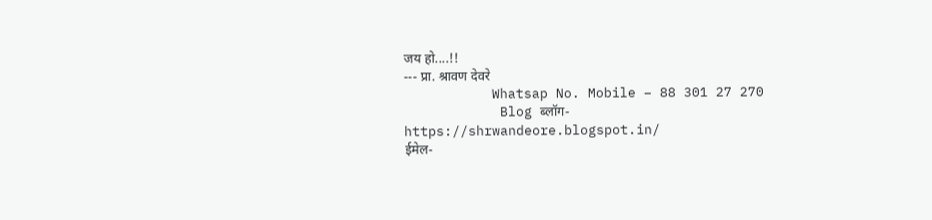जय हो....!!
--- प्रा. श्रावण देवरे
           Whatsap No. Mobile – 88 301 27 270
            Blog ब्लॉग- https://shrwandeore.blogspot.in/
ईमेल-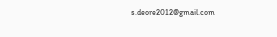s.deore2012@gmail.com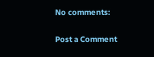No comments:

Post a Comment